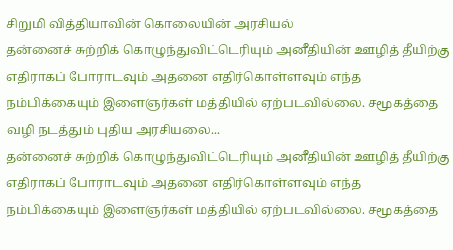சிறுமி வித்தியாவின் கொலையின் அரசியல்
தன்னைச் சுற்றிக் கொழுந்துவிட்டெரியும் அனீதியின் ஊழித் தீயிற்கு எதிராகப் போராடவும் அதனை எதிர்கொள்ளவும் எந்த நம்பிக்கையும் இளைஞர்கள் மத்தியில் ஏற்படவில்லை. சமூகத்தை வழி நடத்தும் புதிய அரசியலை...
தன்னைச் சுற்றிக் கொழுந்துவிட்டெரியும் அனீதியின் ஊழித் தீயிற்கு எதிராகப் போராடவும் அதனை எதிர்கொள்ளவும் எந்த நம்பிக்கையும் இளைஞர்கள் மத்தியில் ஏற்படவில்லை. சமூகத்தை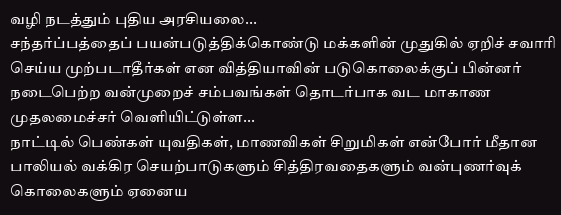வழி நடத்தும் புதிய அரசியலை...
சந்தர்ப்பத்தைப் பயன்படுத்திக்கொண்டு மக்களின் முதுகில் ஏறிச் சவாரி செய்ய முற்படாதீர்கள் என வித்தியாவின் படுகொலைக்குப் பின்னர் நடைபெற்ற வன்முறைச் சம்பவங்கள் தொடர்பாக வட மாகாண முதலமைச்சர் வெளியிட்டுள்ள...
நாட்டில் பெண்கள் யுவதிகள், மாணவிகள் சிறுமிகள் என்போர் மீதான பாலியல் வக்கிர செயற்பாடுகளும் சித்திரவதைகளும் வன்புணர்வுக் கொலைகளும் ஏனைய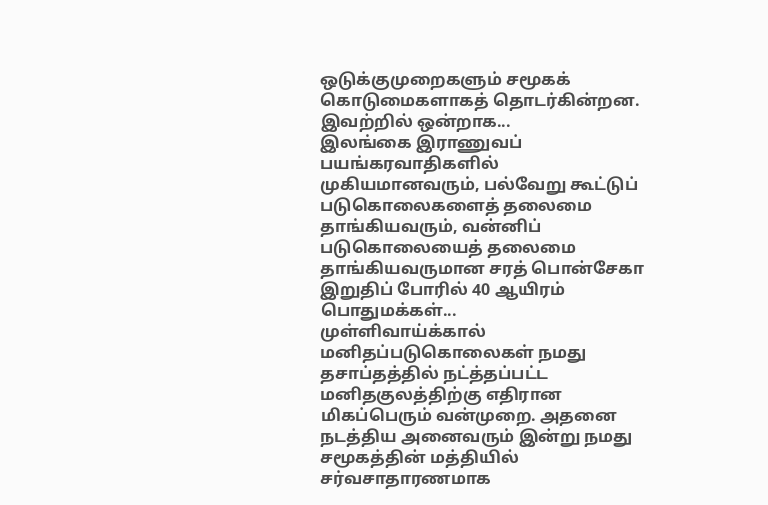ஒடுக்குமுறைகளும் சமூகக் கொடுமைகளாகத் தொடர்கின்றன. இவற்றில் ஒன்றாக...
இலங்கை இராணுவப் பயங்கரவாதிகளில் முகியமானவரும், பல்வேறு கூட்டுப் படுகொலைகளைத் தலைமை தாங்கியவரும், வன்னிப் படுகொலையைத் தலைமை தாங்கியவருமான சரத் பொன்சேகா இறுதிப் போரில் 40 ஆயிரம் பொதுமக்கள்...
முள்ளிவாய்க்கால் மனிதப்படுகொலைகள் நமது தசாப்தத்தில் நட்த்தப்பட்ட மனிதகுலத்திற்கு எதிரான மிகப்பெரும் வன்முறை. அதனை நடத்திய அனைவரும் இன்று நமது சமூகத்தின் மத்தியில் சர்வசாதாரணமாக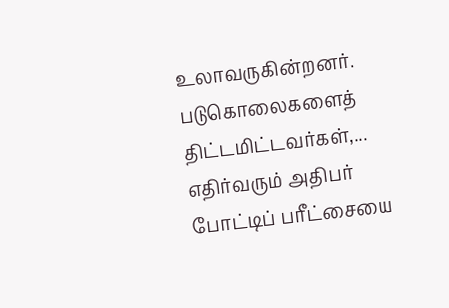உலாவருகின்றனர். படுகொலைகளைத் திட்டமிட்டவர்கள்,...
எதிர்வரும் அதிபர் போட்டிப் பரீட்சையை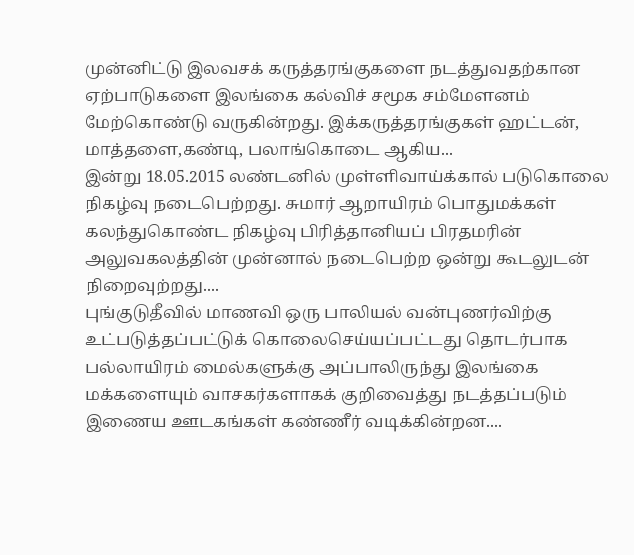முன்னிட்டு இலவசக் கருத்தரங்குகளை நடத்துவதற்கான ஏற்பாடுகளை இலங்கை கல்விச் சமூக சம்மேளனம் மேற்கொண்டு வருகின்றது. இக்கருத்தரங்குகள் ஹட்டன், மாத்தளை,கண்டி, பலாங்கொடை ஆகிய...
இன்று 18.05.2015 லண்டனில் முள்ளிவாய்க்கால் படுகொலை நிகழ்வு நடைபெற்றது. சுமார் ஆறாயிரம் பொதுமக்கள் கலந்துகொண்ட நிகழ்வு பிரித்தானியப் பிரதமரின் அலுவகலத்தின் முன்னால் நடைபெற்ற ஒன்று கூடலுடன் நிறைவுற்றது....
புங்குடுதீவில் மாணவி ஒரு பாலியல் வன்புணர்விற்கு உட்படுத்தப்பட்டுக் கொலைசெய்யப்பட்டது தொடர்பாக பல்லாயிரம் மைல்களுக்கு அப்பாலிருந்து இலங்கை மக்களையும் வாசகர்களாகக் குறிவைத்து நடத்தப்படும் இணைய ஊடகங்கள் கண்ணீர் வடிக்கின்றன....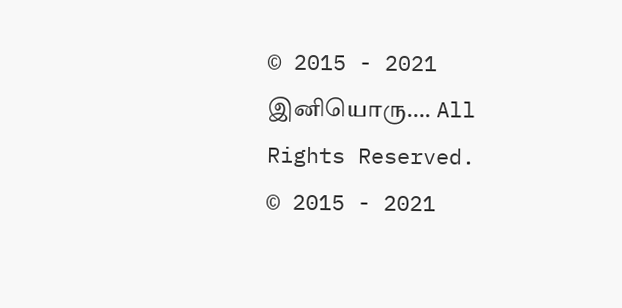© 2015 - 2021 இனியொரு…. All Rights Reserved.
© 2015 - 2021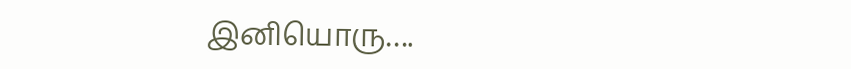இனியொரு….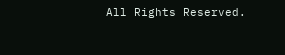All Rights Reserved.